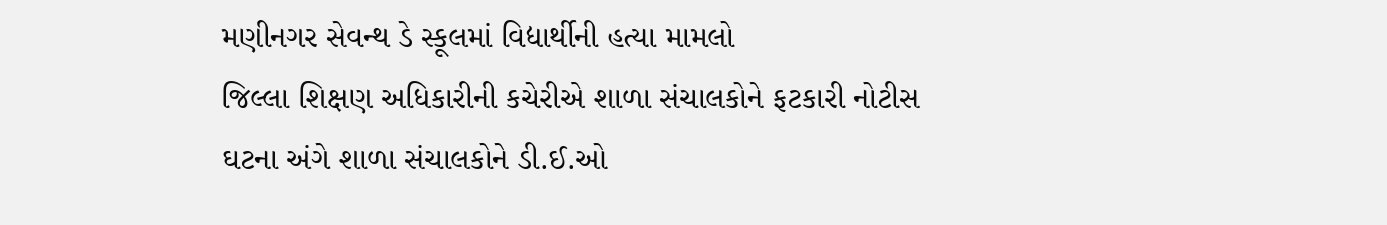મણીનગર સેવન્થ ડે સ્કૂલમાં વિદ્યાર્થીની હત્યા મામલો
જિલ્લા શિક્ષણ અધિકારીની કચેરીએ શાળા સંચાલકોને ફટકારી નોટીસ
ઘટના અંગે શાળા સંચાલકોને ડી.ઈ.ઓ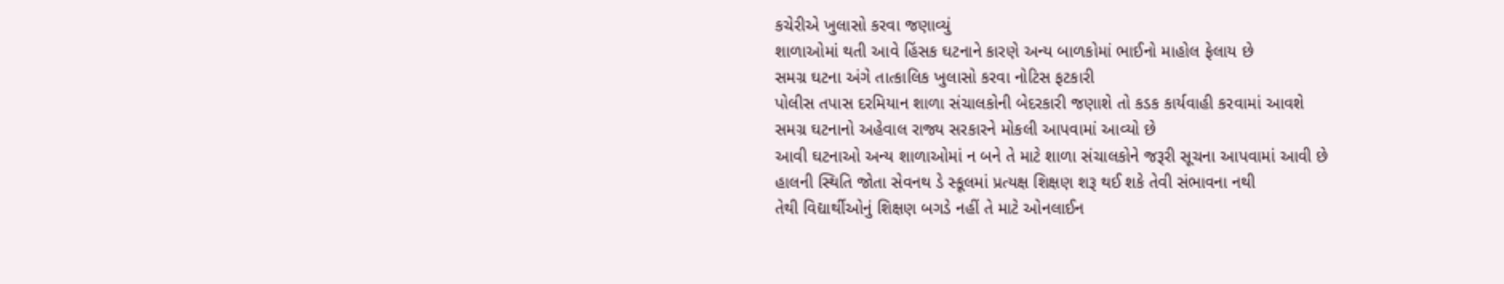કચેરીએ ખુલાસો કરવા જણાવ્યું
શાળાઓમાં થતી આવે હિંસક ઘટનાને કારણે અન્ય બાળકોમાં ભાઈનો માહોલ ફેલાય છે
સમગ્ર ઘટના અંગે તાત્કાલિક ખુલાસો કરવા નોટિસ ફટકારી
પોલીસ તપાસ દરમિયાન શાળા સંચાલકોની બેદરકારી જણાશે તો કડક કાર્યવાહી કરવામાં આવશે
સમગ્ર ઘટનાનો અહેવાલ રાજ્ય સરકારને મોકલી આપવામાં આવ્યો છે
આવી ઘટનાઓ અન્ય શાળાઓમાં ન બને તે માટે શાળા સંચાલકોને જરૂરી સૂચના આપવામાં આવી છે
હાલની સ્થિતિ જોતા સેવનથ ડે સ્કૂલમાં પ્રત્યક્ષ શિક્ષણ શરૂ થઈ શકે તેવી સંભાવના નથી
તેથી વિદ્યાર્થીઓનું શિક્ષણ બગડે નહીં તે માટે ઓનલાઈન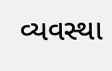વ્યવસ્થા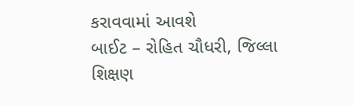કરાવવામાં આવશે
બાઈટ – રોહિત ચૌધરી, જિલ્લા શિક્ષણ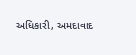અધિકારી, અમદાવાદ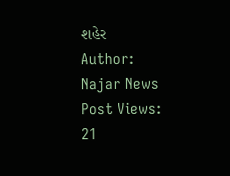શહેર
Author: Najar News
Post Views: 21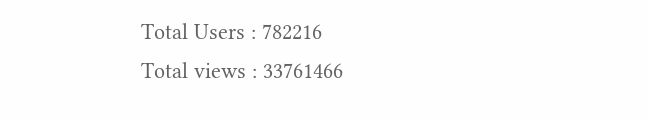Total Users : 782216
Total views : 33761466